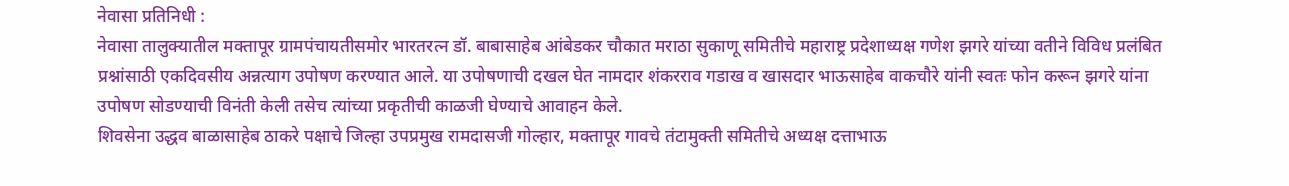नेवासा प्रतिनिधी :
नेवासा तालुक्यातील मक्तापूर ग्रामपंचायतीसमोर भारतरत्न डॉ. बाबासाहेब आंबेडकर चौकात मराठा सुकाणू समितीचे महाराष्ट्र प्रदेशाध्यक्ष गणेश झगरे यांच्या वतीने विविध प्रलंबित प्रश्नांसाठी एकदिवसीय अन्नत्याग उपोषण करण्यात आले. या उपोषणाची दखल घेत नामदार शंकरराव गडाख व खासदार भाऊसाहेब वाकचौरे यांनी स्वतः फोन करून झगरे यांना उपोषण सोडण्याची विनंती केली तसेच त्यांच्या प्रकृतीची काळजी घेण्याचे आवाहन केले.
शिवसेना उद्धव बाळासाहेब ठाकरे पक्षाचे जिल्हा उपप्रमुख रामदासजी गोल्हार, मक्तापूर गावचे तंटामुक्ती समितीचे अध्यक्ष दत्ताभाऊ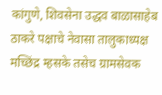कांगुणे, शिवसेना उद्धव बाळासाहेब ठाकरे पक्षाचे नेवासा तालुकाध्यक्ष मच्छिंद्र म्हसके तसेच ग्रामसेवक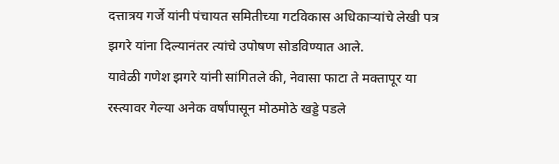दत्तात्रय गर्जे यांनी पंचायत समितीच्या गटविकास अधिकाऱ्यांचे लेखी पत्र झगरे यांना दिल्यानंतर त्यांचे उपोषण सोडविण्यात आले.
यावेळी गणेश झगरे यांनी सांगितले की, नेवासा फाटा ते मक्तापूर या रस्त्यावर गेल्या अनेक वर्षांपासून मोठमोठे खड्डे पडले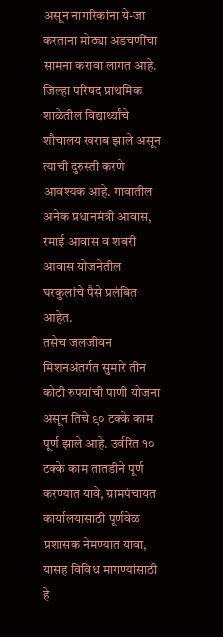असून नागरिकांना ये-जा करताना मोठ्या अडचणींचा सामना करावा लागत आहे. जिल्हा परिषद प्राथमिक शाळेतील विद्यार्थ्यांचे शौचालय खराब झाले असून त्याची दुरुस्ती करणे आवश्यक आहे. गावातील अनेक प्रधानमंत्री आवास, रमाई आवास व शबरी आवास योजनेतील घरकुलांचे पैसे प्रलंबित आहेत.
तसेच जलजीवन मिशनअंतर्गत सुमारे तीन कोटी रुपयांची पाणी योजना असून तिचे ९० टक्के काम पूर्ण झाले आहे. उर्वरित १० टक्के काम तातडीने पूर्ण करण्यात यावे, ग्रामपंचायत कार्यालयासाठी पूर्णवेळ प्रशासक नेमण्यात यावा, यासह विविध मागण्यांसाठी हे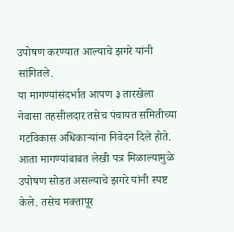उपोषण करण्यात आल्याचे झगरे यांनी सांगितले.
या मागण्यांसंदर्भात आपण ३ तारखेला नेवासा तहसीलदार तसेच पंचायत समितीच्या गटविकास अधिकाऱ्यांना निवेदन दिले होते. आता मागण्यांबाबत लेखी पत्र मिळाल्यामुळे उपोषण सोडत असल्याचे झगरे यांनी स्पष्ट केले. तसेच मक्तापूर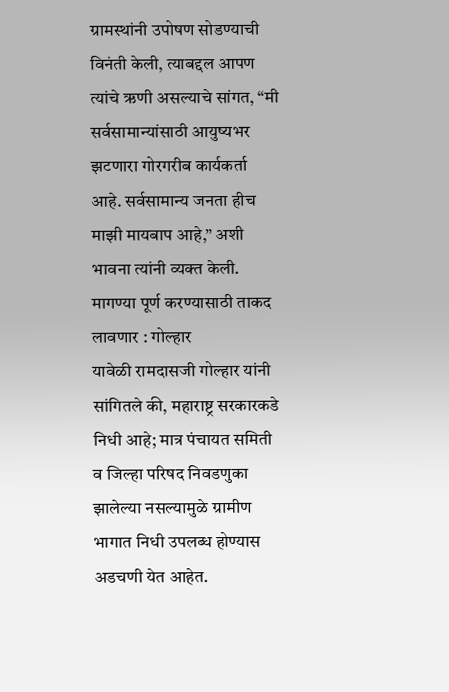ग्रामस्थांनी उपोषण सोडण्याची विनंती केली, त्याबद्दल आपण त्यांचे ऋणी असल्याचे सांगत, “मी सर्वसामान्यांसाठी आयुष्यभर झटणारा गोरगरीब कार्यकर्ता आहे. सर्वसामान्य जनता हीच माझी मायबाप आहे,” अशी भावना त्यांनी व्यक्त केली.
मागण्या पूर्ण करण्यासाठी ताकद लावणार : गोल्हार
यावेळी रामदासजी गोल्हार यांनी सांगितले की, महाराष्ट्र सरकारकडे निधी आहे; मात्र पंचायत समिती व जिल्हा परिषद निवडणुका झालेल्या नसल्यामुळे ग्रामीण भागात निधी उपलब्ध होण्यास अडचणी येत आहेत.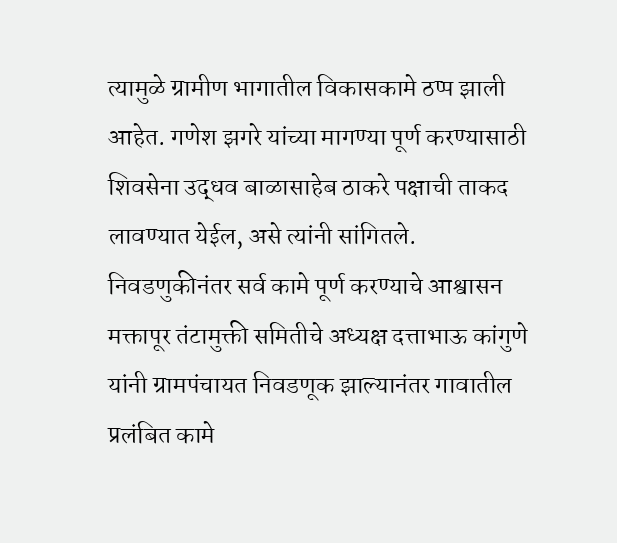त्यामुळे ग्रामीण भागातील विकासकामे ठप्प झाली आहेत. गणेश झगरे यांच्या मागण्या पूर्ण करण्यासाठी शिवसेना उद्धव बाळासाहेब ठाकरे पक्षाची ताकद लावण्यात येईल, असे त्यांनी सांगितले.
निवडणुकीनंतर सर्व कामे पूर्ण करण्याचे आश्वासन
मक्तापूर तंटामुक्ती समितीचे अध्यक्ष दत्ताभाऊ कांगुणे यांनी ग्रामपंचायत निवडणूक झाल्यानंतर गावातील प्रलंबित कामे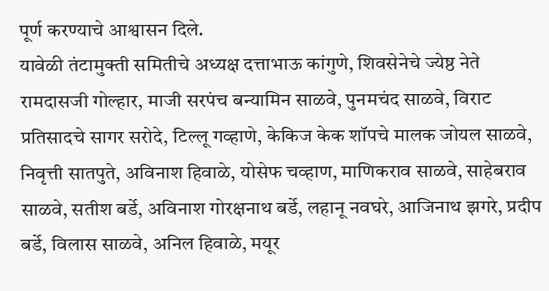पूर्ण करण्याचे आश्वासन दिले.
यावेळी तंटामुक्ती समितीचे अध्यक्ष दत्ताभाऊ कांगुणे, शिवसेनेचे ज्येष्ठ नेते रामदासजी गोल्हार, माजी सरपंच बन्यामिन साळवे, पुनमचंद साळवे, विराट प्रतिसादचे सागर सरोदे, टिल्लू गव्हाणे, केकिज केक शॉपचे मालक जोयल साळवे, निवृत्ती सातपुते, अविनाश हिवाळे, योसेफ चव्हाण, माणिकराव साळवे, साहेबराव साळवे, सतीश बर्डे, अविनाश गोरक्षनाथ बर्डे, लहानू नवघरे, आजिनाथ झगरे, प्रदीप बर्डे, विलास साळवे, अनिल हिवाळे, मयूर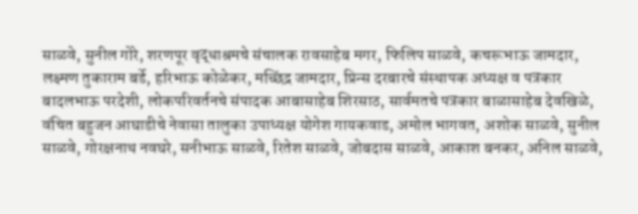साळवे, सुनील गोरे, शरणपूर वृद्धाश्रमचे संचालक रावसाहेब मगर, फिलिप साळवे, कचरूभाऊ जामदार, लक्ष्मण तुकाराम बर्डे, हरिभाऊ कोळेकर, मच्छिंद्र जामदार, प्रिन्स दरबारचे संस्थापक अध्यक्ष व पत्रकार बादलभाऊ परदेशी, लोकपरिवर्तनचे संपादक आबासाहेब शिरसाठ, सार्वमतचे पत्रकार बाळासाहेब देवखिळे, वंचित बहुजन आघाडीचे नेवासा तालुका उपाध्यक्ष योगेश गायकवाड, अमोल भागवत, अशोक साळवे, सुनील साळवे, गोरक्षनाथ नवघरे, सनीभाऊ साळवे, रितेश साळवे, जोबदास साळवे, आकाश बनकर, अनिल साळवे,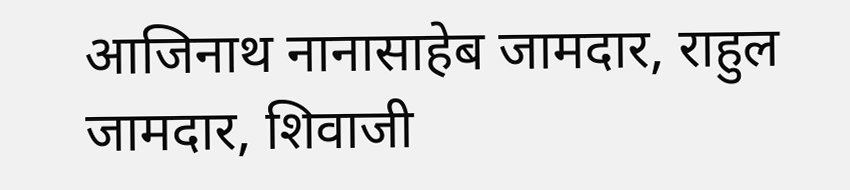आजिनाथ नानासाहेब जामदार, राहुल जामदार, शिवाजी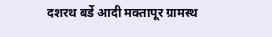दशरथ बर्डे आदी मक्तापूर ग्रामस्थ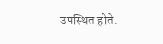उपस्थित होते.